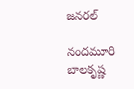జనరల్

నందమూరి బాలకృష్ణ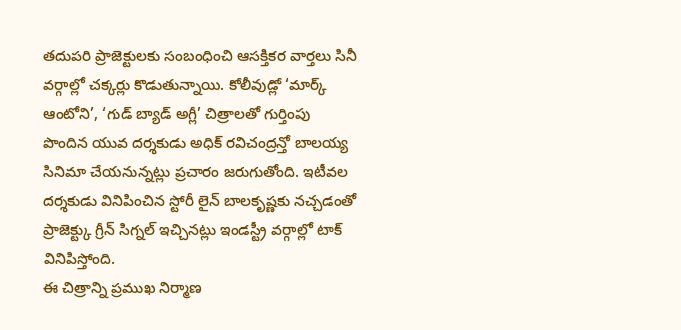తదుపరి ప్రాజెక్టులకు సంబంధించి ఆసక్తికర వార్తలు సినీ వర్గాల్లో చక్కర్లు కొడుతున్నాయి. కోలీవుడ్లో ‘మార్క్ ఆంటోని’, ‘గుడ్ బ్యాడ్ అగ్లీ’ చిత్రాలతో గుర్తింపు పొందిన యువ దర్శకుడు అధిక్ రవిచంద్రన్తో బాలయ్య సినిమా చేయనున్నట్లు ప్రచారం జరుగుతోంది. ఇటీవల దర్శకుడు వినిపించిన స్టోరీ లైన్ బాలకృష్ణకు నచ్చడంతో ప్రాజెక్ట్కు గ్రీన్ సిగ్నల్ ఇచ్చినట్లు ఇండస్ట్రీ వర్గాల్లో టాక్ వినిపిస్తోంది.
ఈ చిత్రాన్ని ప్రముఖ నిర్మాణ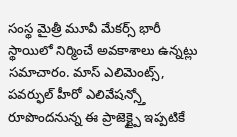సంస్థ మైత్రీ మూవీ మేకర్స్ భారీ స్థాయిలో నిర్మించే అవకాశాలు ఉన్నట్లు సమాచారం. మాస్ ఎలిమెంట్స్, పవర్ఫుల్ హీరో ఎలివేషన్స్తో రూపొందనున్న ఈ ప్రాజెక్ట్పై ఇప్పటికే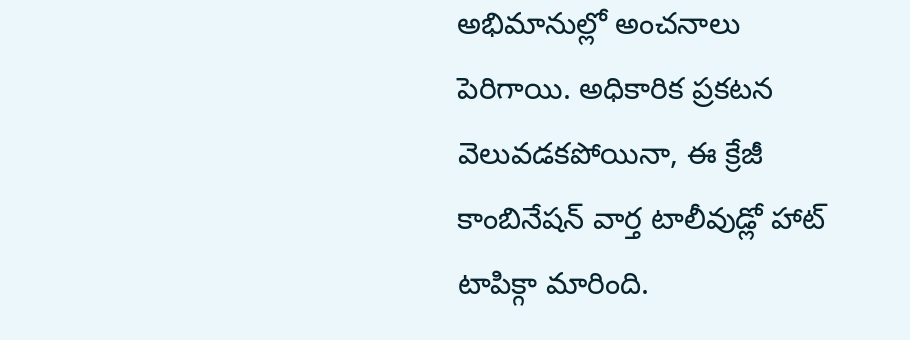అభిమానుల్లో అంచనాలు పెరిగాయి. అధికారిక ప్రకటన వెలువడకపోయినా, ఈ క్రేజీ కాంబినేషన్ వార్త టాలీవుడ్లో హాట్ టాపిక్గా మారింది.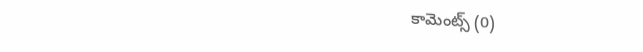కామెంట్స్ (0)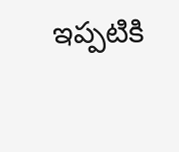ఇప్పటికి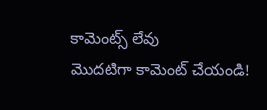కామెంట్స్ లేవు
మొదటిగా కామెంట్ చేయండి!